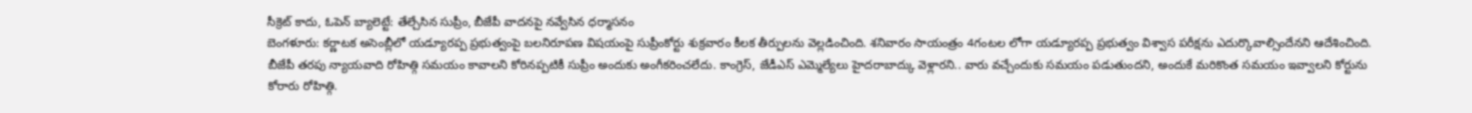సీక్రెట్ కాదు, ఓపెన్ బ్యాలెట్టే: తేల్చేసిన సుప్రీం, బీజేపీ వాదనపై నవ్వేసిన ధర్మాసనం
బెంగళూరు: కర్ణాటక అసెంబ్లీలో యడ్యూరప్ప ప్రభుత్వంపై బలనిరూపణ విషయంపై సుప్రీంకోర్టు శుక్రవారం కీలక తీర్పులను వెల్లడించింది. శనివారం సాయంత్రం 4గంటల లోగా యడ్యూరప్ప ప్రభుత్వం విశ్వాస పరీక్షను ఎదుర్కొవాల్సిందేనని ఆదేశించింది.
బీజేపీ తరపు న్యాయవాది రోహిత్గి సమయం కావాలని కోరినప్పటికీ సుప్రీం అందుకు అంగీకరించలేదు. కాంగ్రెస్, జేడీఎస్ ఎమ్మెల్యేలు హైదరాబాద్కు వెళ్లారని.. వారు వచ్చేందుకు సమయం పడుతుందని, అందుకే మరికొంత సమయం ఇవ్వాలని కోర్టును కోరారు రోహిత్గి.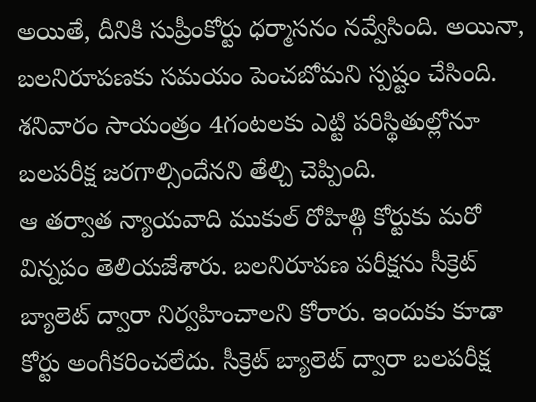అయితే, దీనికి సుప్రీంకోర్టు ధర్మాసనం నవ్వేసింది. అయినా, బలనిరూపణకు సమయం పెంచబోమని స్పష్టం చేసింది. శనివారం సాయంత్రం 4గంటలకు ఎట్టి పరిస్థితుల్లోనూ బలపరీక్ష జరగాల్సిందేనని తేల్చి చెప్పింది.
ఆ తర్వాత న్యాయవాది ముకుల్ రోహిత్గి కోర్టుకు మరో విన్నపం తెలియజేశారు. బలనిరూపణ పరీక్షను సీక్రెట్ బ్యాలెట్ ద్వారా నిర్వహించాలని కోరారు. ఇందుకు కూడా కోర్టు అంగీకరించలేదు. సీక్రెట్ బ్యాలెట్ ద్వారా బలపరీక్ష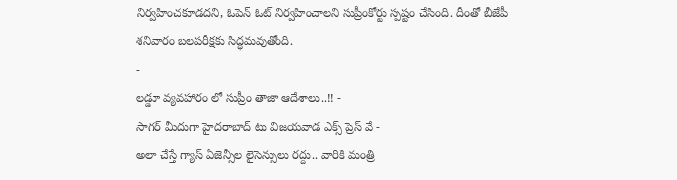నిర్వహించకూడదని, ఓపెన్ ఓట్ నిర్వహించాలని సుప్రీంకోర్టు స్పష్టం చేసింది. దీంతో బీజేపీ శనివారం బలపరీక్షకు సిద్ధమవుతోంది.
-
లడ్డూ వ్యవహారం లో సుప్రీం తాజా ఆదేశాలు..!! -
సాగర్ మీదుగా హైదరాబాద్ టు విజయవాడ ఎక్స్ ప్రెస్ వే -
అలా చేస్తే గ్యాస్ ఏజెన్సీల లైసెన్సులు రద్దు.. వారికి మంత్రి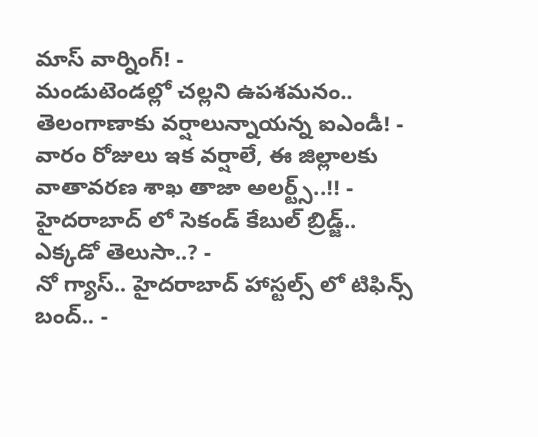మాస్ వార్నింగ్! -
మండుటెండల్లో చల్లని ఉపశమనం.. తెలంగాణాకు వర్షాలున్నాయన్న ఐఎండీ! -
వారం రోజులు ఇక వర్షాలే, ఈ జిల్లాలకు వాతావరణ శాఖ తాజా అలర్ట్స్..!! -
హైదరాబాద్ లో సెకండ్ కేబుల్ బ్రిడ్జ్.. ఎక్కడో తెలుసా..? -
నో గ్యాస్.. హైదరాబాద్ హాస్టల్స్ లో టిఫిన్స్ బంద్.. -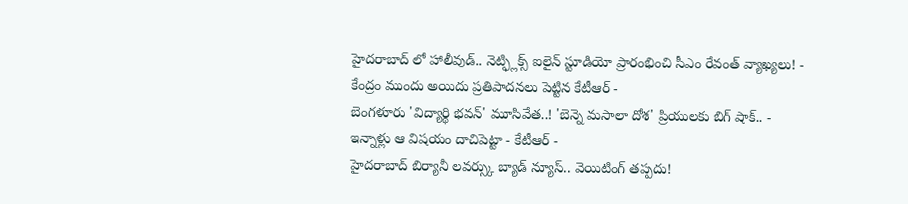హైదరాబాద్ లో హాలీవుడ్.. నెట్ఫ్లిక్స్ ఐలైన్ స్టూడియో ప్రారంభించి సీఎం రేవంత్ వ్యాఖ్యలు! -
కేంద్రం ముందు అయిదు ప్రతిపాదనలు పెట్టిన కేటీఆర్ -
బెంగళూరు 'విద్యార్థి భవన్' మూసివేత..! 'బెన్నె మసాలా దోశ' ప్రియులకు బిగ్ షాక్.. -
ఇన్నాళ్లు ఆ విషయం దాచిపెట్టా - కేటీఆర్ -
హైదరాబాద్ బిర్యానీ లవర్స్కు బ్యాడ్ న్యూస్.. వెయిటింగ్ తప్పదు!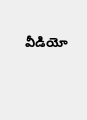వీడియో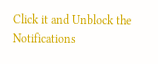Click it and Unblock the Notifications